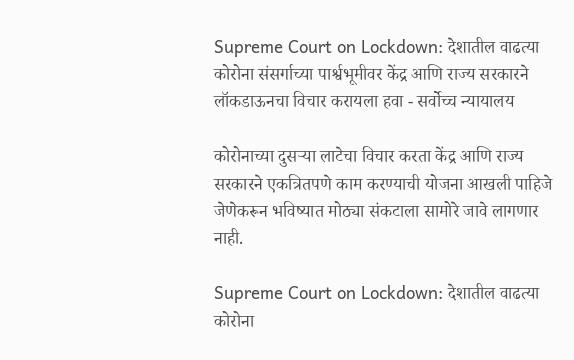Supreme Court on Lockdown: देशातील वाढत्या कोरोना संसर्गाच्या पार्श्वभूमीवर केंद्र आणि राज्य सरकारने लॉकडाऊनचा विचार करायला हवा - सर्वोच्च न्यायालय

कोरोनाच्या दुसर्‍या लाटेचा विचार करता केंद्र आणि राज्य सरकारने एकत्रितपणे काम करण्याची योजना आखली पाहिजे जेणेकरून भविष्यात मोठ्या संकटाला सामोरे जावे लागणार नाही.

Supreme Court on Lockdown: देशातील वाढत्या कोरोना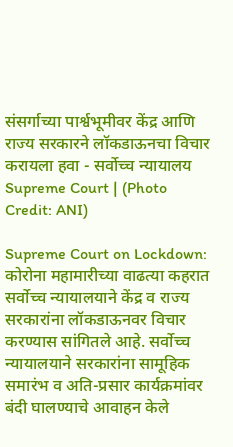संसर्गाच्या पार्श्वभूमीवर केंद्र आणि राज्य सरकारने लॉकडाऊनचा विचार करायला हवा - सर्वोच्च न्यायालय
Supreme Court | (Photo Credit: ANI)

Supreme Court on Lockdown: कोरोना महामारीच्या वाढत्या कहरात सर्वोच्च न्यायालयाने केंद्र व राज्य सरकारांना लॉकडाऊनवर विचार करण्यास सांगितले आहे. सर्वोच्च न्यायालयाने सरकारांना सामूहिक समारंभ व अति-प्रसार कार्यक्रमांवर बंदी घालण्याचे आवाहन केले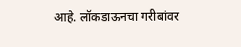आहे. लॉकडाऊनचा गरीबांवर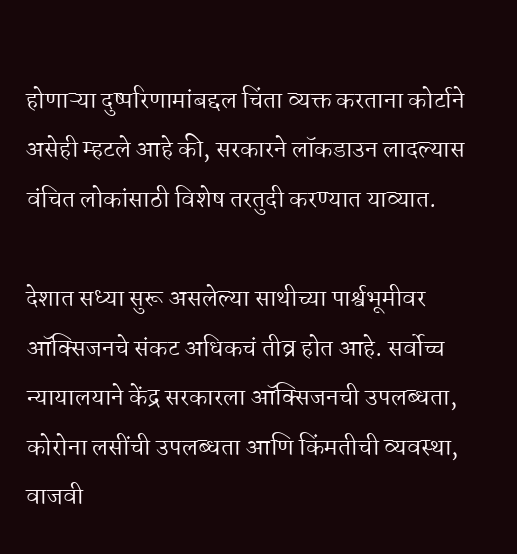होणाऱ्या दुष्परिणामांबद्दल चिंता व्यक्त करताना कोर्टाने असेही म्हटले आहे की, सरकारने लॉकडाउन लादल्यास वंचित लोकांसाठी विशेष तरतुदी करण्यात याव्यात.

देशात सध्या सुरू असलेल्या साथीच्या पार्श्वभूमीवर ऑक्सिजनचे संकट अधिकचं तीव्र होत आहे. सर्वोच्च न्यायालयाने केंद्र सरकारला ऑक्सिजनची उपलब्धता, कोरोना लसींची उपलब्धता आणि किंमतीची व्यवस्था, वाजवी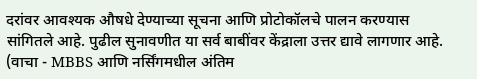दरांवर आवश्यक औषधे देण्याच्या सूचना आणि प्रोटोकॉलचे पालन करण्यास सांगितले आहे. पुढील सुनावणीत या सर्व बाबींवर केंद्राला उत्तर द्यावे लागणार आहे. (वाचा - MBBS आणि नर्सिंगमधील अंतिम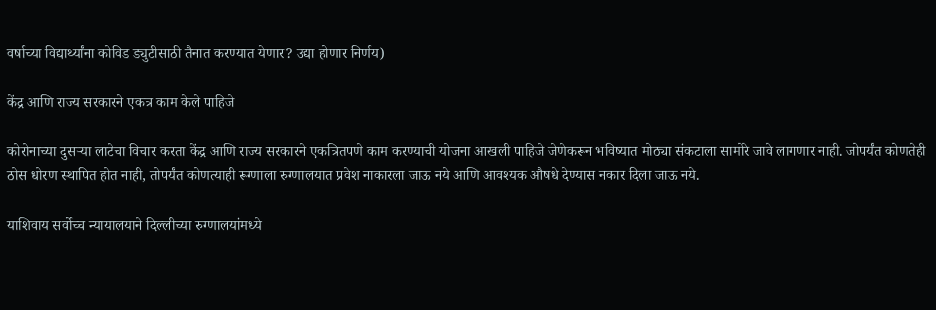वर्षाच्या विद्यार्थ्यांना कोविड ड्युटीसाठी तैनात करण्यात येणार? उद्या होणार निर्णय)

केंद्र आणि राज्य सरकारने एकत्र काम केले पाहिजे

कोरोनाच्या दुसर्‍या लाटेचा विचार करता केंद्र आणि राज्य सरकारने एकत्रितपणे काम करण्याची योजना आखली पाहिजे जेणेकरून भविष्यात मोठ्या संकटाला सामोरे जावे लागणार नाही. जोपर्यंत कोणतेही ठोस धोरण स्थापित होत नाही, तोपर्यंत कोणत्याही रूग्णाला रुग्णालयात प्रवेश नाकारला जाऊ नये आणि आवश्यक औषधे देण्यास नकार दिला जाऊ नये.

याशिवाय सर्वोच्च न्यायालयाने दिल्लीच्या रुग्णालयांमध्ये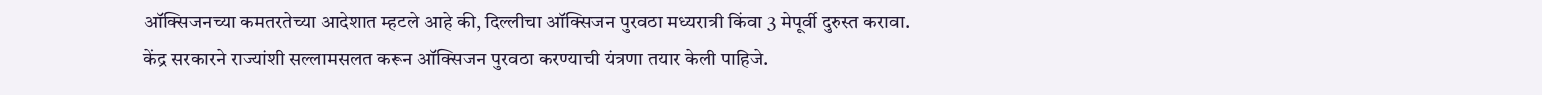ऑक्सिजनच्या कमतरतेच्या आदेशात म्हटले आहे की, दिल्लीचा ऑक्सिजन पुरवठा मध्यरात्री किंवा 3 मेपूर्वी दुरुस्त करावा. केंद्र सरकारने राज्यांशी सल्लामसलत करून ऑक्सिजन पुरवठा करण्याची यंत्रणा तयार केली पाहिजे.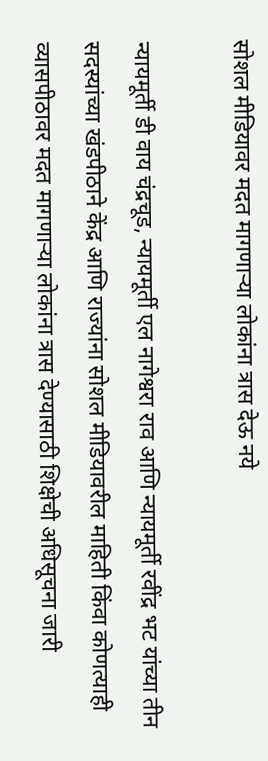सोशल मीडियावर मदत मागणार्‍या लोकांना त्रास देऊ नये

न्यायमूर्ती डी वाय चंद्रचूड, न्यायमूर्ती एल नागेश्वरा राव आणि न्यायमूर्ती रवींद्र भट यांच्या तीन सदस्यांच्या खंडपीठाने केंद्र आणि राज्यांना सोशल मीडियावरील माहिती किंवा कोणत्याही व्यासपीठावर मदत मागणार्‍या लोकांना त्रास देण्यासाठी शिक्षेची अधिसूचना जारी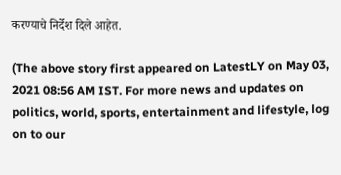करण्याचे निर्देश दिले आहेत.

(The above story first appeared on LatestLY on May 03, 2021 08:56 AM IST. For more news and updates on politics, world, sports, entertainment and lifestyle, log on to our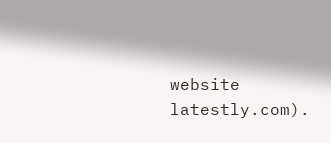website latestly.com).